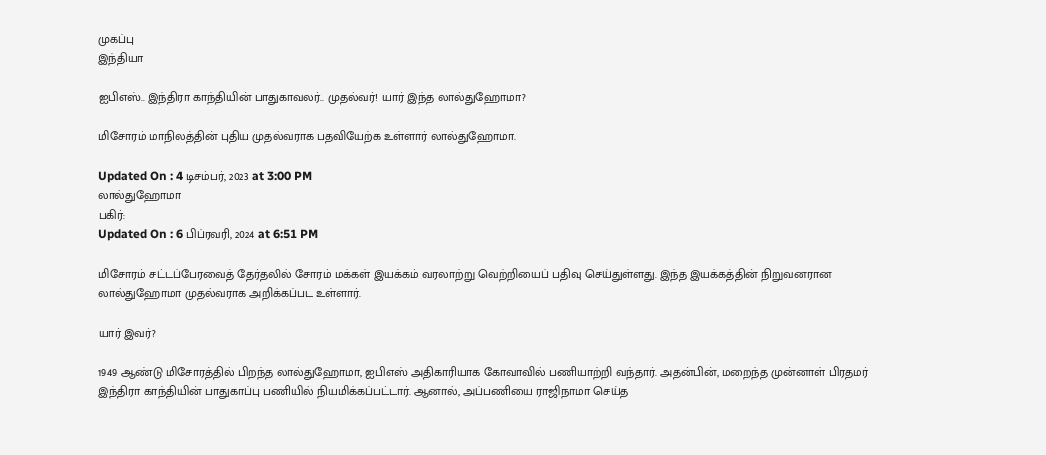முகப்பு
இந்தியா

ஐபிஎஸ்.. இந்திரா காந்தியின் பாதுகாவலர்.. முதல்வர்! யார் இந்த லால்துஹோமா?

மிசோரம் மாநிலத்தின் புதிய முதல்வராக பதவியேற்க உள்ளார் லால்துஹோமா.

Updated On : 4 டிசம்பர், 2023 at 3:00 PM
லால்துஹோமா
பகிர்:
Updated On : 6 பிப்ரவரி, 2024 at 6:51 PM

மிசோரம் சட்டப்பேரவைத் தேர்தலில் சோரம் மக்கள் இயக்கம் வரலாற்று வெற்றியைப் பதிவு செய்துள்ளது. இந்த இயக்கத்தின் நிறுவனரான லால்துஹோமா முதல்வராக அறிக்கப்பட உள்ளார்.

யார் இவர்?

1949 ஆண்டு மிசோரத்தில் பிறந்த லால்துஹோமா, ஐபிஎஸ் அதிகாரியாக கோவாவில் பணியாற்றி வந்தார். அதன்பின், மறைந்த முன்னாள் பிரதமர் இந்திரா காந்தியின் பாதுகாப்பு பணியில் நியமிக்கப்பட்டார். ஆனால், அப்பணியை ராஜிநாமா செய்த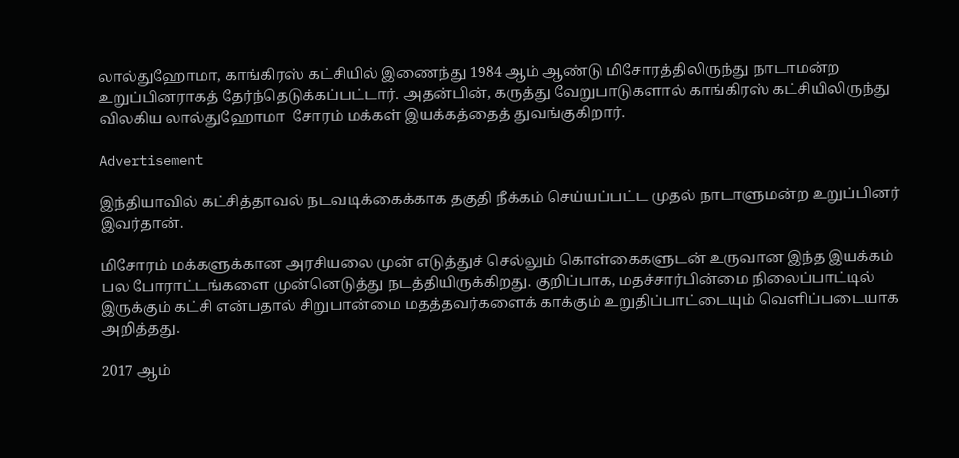லால்துஹோமா, காங்கிரஸ் கட்சியில் இணைந்து 1984 ஆம் ஆண்டு மிசோரத்திலிருந்து நாடாமன்ற உறுப்பினராகத் தேர்ந்தெடுக்கப்பட்டார். அதன்பின், கருத்து வேறுபாடுகளால் காங்கிரஸ் கட்சியிலிருந்து விலகிய லால்துஹோமா  சோரம் மக்கள் இயக்கத்தைத் துவங்குகிறார்.

Advertisement

இந்தியாவில் கட்சித்தாவல் நடவடிக்கைக்காக தகுதி நீக்கம் செய்யப்பட்ட முதல் நாடாளுமன்ற உறுப்பினர் இவர்தான்.

மிசோரம் மக்களுக்கான அரசியலை முன் எடுத்துச் செல்லும் கொள்கைகளுடன் உருவான இந்த இயக்கம் பல போராட்டங்களை முன்னெடுத்து நடத்தியிருக்கிறது. குறிப்பாக, மதச்சார்பின்மை நிலைப்பாட்டில் இருக்கும் கட்சி என்பதால் சிறுபான்மை மதத்தவர்களைக் காக்கும் உறுதிப்பாட்டையும் வெளிப்படையாக அறித்தது.

2017 ஆம்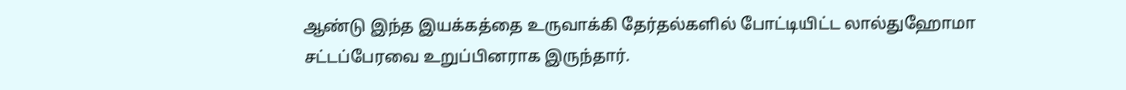ஆண்டு இந்த இயக்கத்தை உருவாக்கி தேர்தல்களில் போட்டியிட்ட லால்துஹோமா சட்டப்பேரவை உறுப்பினராக இருந்தார்.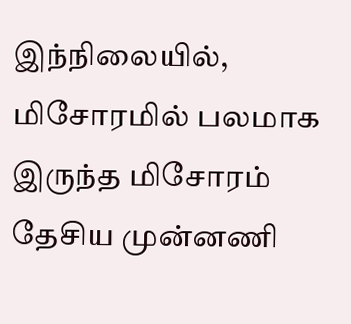இந்நிலையில், மிசோரமில் பலமாக இருந்த மிசோரம் தேசிய முன்னணி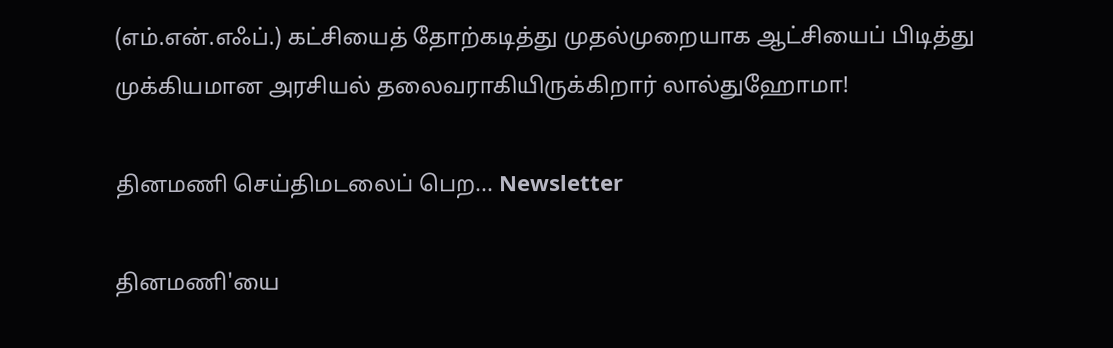(எம்.என்.எஃப்.) கட்சியைத் தோற்கடித்து முதல்முறையாக ஆட்சியைப் பிடித்து முக்கியமான அரசியல் தலைவராகியிருக்கிறார் லால்துஹோமா!

தினமணி செய்திமடலைப் பெற... Newsletter

தினமணி'யை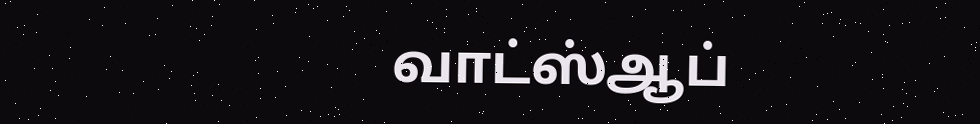வாட்ஸ்ஆப்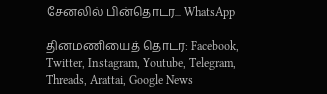சேனலில் பின்தொடர... WhatsApp

தினமணியைத் தொடர: Facebook, Twitter, Instagram, Youtube, Telegram, Threads, Arattai, Google News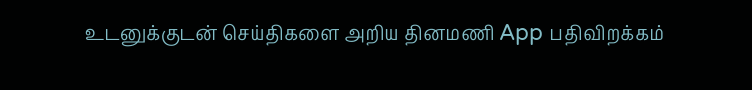உடனுக்குடன் செய்திகளை அறிய தினமணி App பதிவிறக்கம்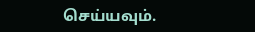செய்யவும்.